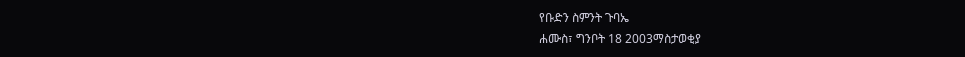የቡድን ስምንት ጉባኤ
ሐሙስ፣ ግንቦት 18 2003ማስታወቂያ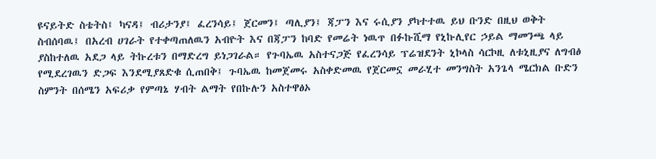ዩናይትድ ስቴትስ፤ ካናዳ፤ ብሪታንያ፤ ፈረንሳይ፤ ጀርመን፤ ጣሊያን፤ ጃፓን እና ሩሲያን ያካተተዉ ይህ ቡንድ በዚህ ወቅት ስብሰባዉ፤ በአረብ ሀገራት የተቀጣጠለዉን አብዮት እና በጃፓን ከባድ የመሬት ነዉጥ በፉኩሺማ የኒኩሊየር ኃይል ማመንጫ ላይ ያስከተለዉ አደጋ ላይ ትኩረቱን በማድረግ ይነጋገራል። የጉባኤዉ አስተናጋጅ የፈረንሳይ ፕሬዝደንት ኒኮላስ ሳርኮዚ ለቱኒዚያና ለግብፅ የሚደረገዉን ድጋፍ እንደሚያጸድቁ ሲጠበቅ፤ ጉባኤዉ ከመጀመሩ አስቀድመዉ የጀርመኗ መራሂተ መንግስት አንጌላ ሜርክል ቡድን ስምንት በሰሜን አፍሪቃ የምጣኔ ሃብት ልማት የበኩሉን አስተዋፅኦ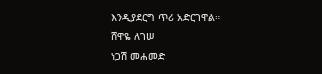እንዲያደርግ ጥሪ አድርገዋል።
ሸዋዬ ለገሠ
ነጋሽ መሐመድ